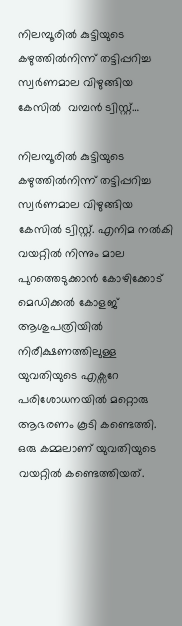നിലമ്പൂരില്‍ കുട്ടിയുടെ കഴുത്തില്‍നിന്ന് തട്ടിപ്പറിച്ച സ്വര്‍ണമാല വിഴുങ്ങിയ കേസിൽ  വമ്പൻ ട്വിസ്റ്റ്…

നിലമ്പൂരില്‍ കുട്ടിയുടെ കഴുത്തില്‍നിന്ന് തട്ടിപ്പറിച്ച സ്വര്‍ണമാല വിഴുങ്ങിയ കേസിൽ ട്വിസ്റ്റ്. എനിമ നൽകി വയറ്റിൽ നിന്നും മാല പുറത്തെടുക്കാൻ കോഴിക്കോട് മെഡിക്കല്‍ കോളജ് ആശുപത്രിയില്‍ നിരീക്ഷണത്തിലുള്ള യുവതിയുടെ എക്സറേ പരിശോധനയിൽ മറ്റൊരു ആഭരണം കൂടി കണ്ടെത്തി. ഒരു കമ്മലാണ് യുവതിയുടെ വയറ്റിൽ കണ്ടെത്തിയത്.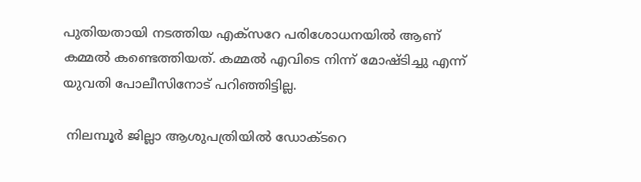പുതിയതായി നടത്തിയ എക്സറേ പരിശോധനയിൽ ആണ് കമ്മൽ കണ്ടെത്തിയത്. കമ്മൽ എവിടെ നിന്ന് മോഷ്ടിച്ചു എന്ന് യുവതി പോലീസിനോട് പറിഞ്ഞിട്ടില്ല.

 നിലമ്പൂർ ജില്ലാ ആശുപത്രിയിൽ ഡോക്ടറെ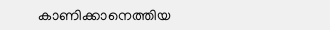കാണിക്കാനെത്തിയ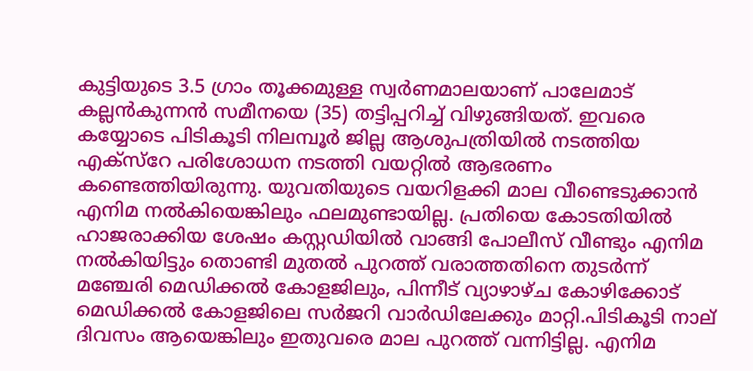കുട്ടിയുടെ 3.5 ഗ്രാം തൂക്കമുള്ള സ്വര്‍ണമാലയാണ് പാലേമാട് കല്ലന്‍കുന്നന്‍ സമീനയെ (35) തട്ടിപ്പറിച്ച് വിഴുങ്ങിയത്. ഇവരെ കയ്യോടെ പിടികൂടി നിലമ്പൂര്‍ ജില്ല ആശുപത്രിയില്‍ നടത്തിയ എക്‌സ്റേ പരിശോധന നടത്തി വയറ്റില്‍ ആഭരണം കണ്ടെത്തിയിരുന്നു. യുവതിയുടെ വയറിളക്കി മാല വീണ്ടെടുക്കാന്‍ എനിമ നല്‍കിയെങ്കിലും ഫലമുണ്ടായില്ല. പ്രതിയെ കോടതിയില്‍ ഹാജരാക്കിയ ശേഷം കസ്റ്റഡിയില്‍ വാങ്ങി പോലീസ് വീണ്ടും എനിമ നല്‍കിയിട്ടും തൊണ്ടി മുതല്‍ പുറത്ത് വരാത്തതിനെ തുടര്‍ന്ന് മഞ്ചേരി മെഡിക്കല്‍ കോളജിലും, പിന്നീട് വ്യാഴാഴ്ച കോഴിക്കോട് മെഡിക്കല്‍ കോളജിലെ സര്‍ജറി വാര്‍ഡിലേക്കും മാറ്റി.പിടികൂടി നാല് ദിവസം ആയെങ്കിലും ഇതുവരെ മാല പുറത്ത് വന്നിട്ടില്ല. എനിമ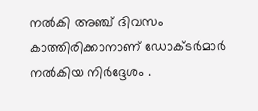നല്‍കി അഞ്ച് ദിവസം കാത്തിരിക്കാനാണ് ഡോക്ടര്‍മാര്‍ നല്‍കിയ നിർദ്ദേശം .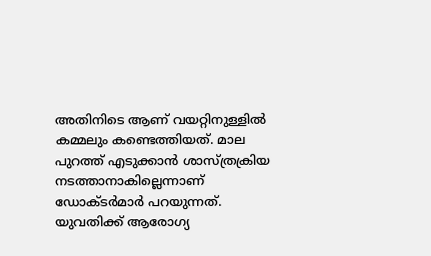അതിനിടെ ആണ് വയറ്റിനുള്ളിൽ കമ്മലും കണ്ടെത്തിയത്. മാല പുറത്ത് എടുക്കാൻ ശാസ്ത്രക്രിയ നടത്താനാകില്ലെന്നാണ് ഡോക്ടർമാർ പറയുന്നത്. യുവതിക്ക് ആരോഗ്യ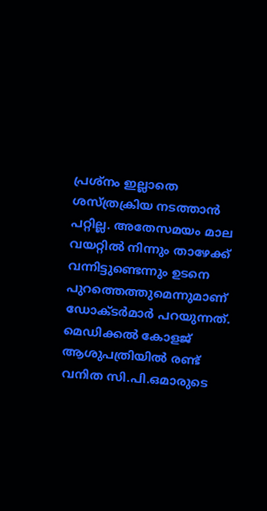പ്രശ്നം ഇല്ലാതെ ശസ്ത്രക്രിയ നടത്താൻ പറ്റില്ല. അതേസമയം മാല വയറ്റിൽ നിന്നും താഴേക്ക് വന്നിട്ടുണ്ടെന്നും ഉടനെ പുറത്തെത്തുമെന്നുമാണ് ഡോക്ടർമാർ പറയുന്നത്. മെഡിക്കല്‍ കോളജ് ആശുപത്രിയില്‍ രണ്ട് വനിത സി.പി.ഒമാരുടെ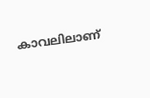കാവലിലാണ്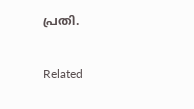പ്രതി.

Related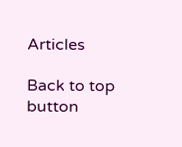Articles

Back to top button